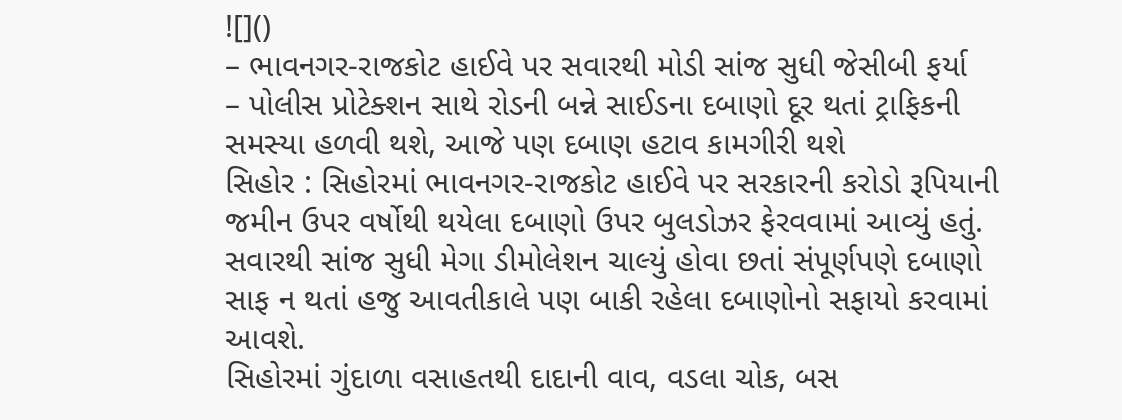![]()
– ભાવનગર-રાજકોટ હાઈવે પર સવારથી મોડી સાંજ સુધી જેસીબી ફર્યા
– પોલીસ પ્રોટેક્શન સાથે રોડની બન્ને સાઈડના દબાણો દૂર થતાં ટ્રાફિકની સમસ્યા હળવી થશે, આજે પણ દબાણ હટાવ કામગીરી થશે
સિહોર : સિહોરમાં ભાવનગર-રાજકોટ હાઈવે પર સરકારની કરોડો રૂપિયાની જમીન ઉપર વર્ષોથી થયેલા દબાણો ઉપર બુલડોઝર ફેરવવામાં આવ્યું હતું. સવારથી સાંજ સુધી મેગા ડીમોલેશન ચાલ્યું હોવા છતાં સંપૂર્ણપણે દબાણો સાફ ન થતાં હજુ આવતીકાલે પણ બાકી રહેલા દબાણોનો સફાયો કરવામાં આવશે.
સિહોરમાં ગુંદાળા વસાહતથી દાદાની વાવ, વડલા ચોક, બસ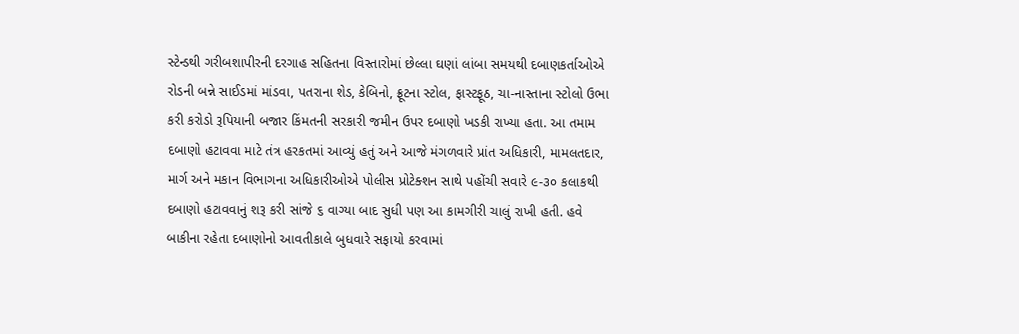સ્ટેન્ડથી ગરીબશાપીરની દરગાહ સહિતના વિસ્તારોમાં છેલ્લા ઘણાં લાંબા સમયથી દબાણકર્તાઓએ રોડની બન્ને સાઈડમાં માંડવા, પતરાના શેડ, કેબિનો, ફ્રૂટના સ્ટોલ, ફાસ્ટફૂઠ, ચા-નાસ્તાના સ્ટોલો ઉભા કરી કરોડો રૂપિયાની બજાર કિંમતની સરકારી જમીન ઉપર દબાણો ખડકી રાખ્યા હતા. આ તમામ દબાણો હટાવવા માટે તંત્ર હરકતમાં આવ્યું હતું અને આજે મંગળવારે પ્રાંત અધિકારી, મામલતદાર, માર્ગ અને મકાન વિભાગના અધિકારીઓએ પોલીસ પ્રોટેક્શન સાથે પહોંચી સવારે ૯-૩૦ કલાકથી દબાણો હટાવવાનું શરૂ કરી સાંજે ૬ વાગ્યા બાદ સુધી પણ આ કામગીરી ચાલું રાખી હતી. હવે બાકીના રહેતા દબાણોનો આવતીકાલે બુધવારે સફાયો કરવામાં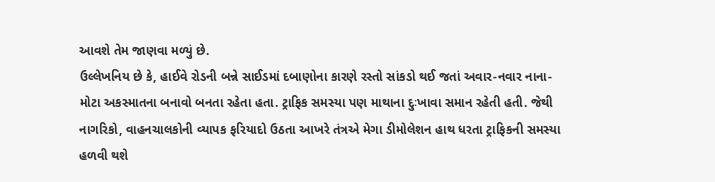આવશે તેમ જાણવા મળ્યું છે.
ઉલ્લેખનિય છે કે, હાઈવે રોડની બન્ને સાઈડમાં દબાણોના કારણે રસ્તો સાંકડો થઈ જતાં અવાર-નવાર નાના-મોટા અકસ્માતના બનાવો બનતા રહેતા હતા. ટ્રાફિક સમસ્યા પણ માથાના દુઃખાવા સમાન રહેતી હતી. જેથી નાગરિકો, વાહનચાલકોની વ્યાપક ફરિયાદો ઉઠતા આખરે તંત્રએ મેગા ડીમોલેશન હાથ ધરતા ટ્રાફિકની સમસ્યા હળવી થશે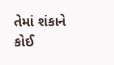તેમાં શંકાને કોઈ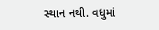સ્થાન નથી. વધુમાં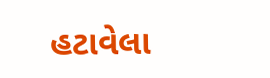હટાવેલા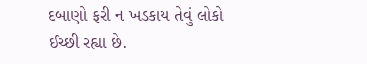દબાણો ફરી ન ખડકાય તેવું લોકો ઈચ્છી રહ્યા છે.